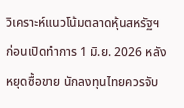วิเคราะห์แนวโน้มตลาดหุ้นสหรัฐฯ ก่อนเปิดทำการ 1 มิ.ย. 2026 หลังหยุดซื้อขาย นักลงทุนไทยควรจับ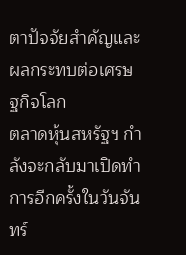ตาปัจจัยสำคัญและผลกระทบต่อเศรษฐกิจโลก
ตลาดหุ้นสหรัฐฯ กำลังจะกลับมาเปิดทำการอีกครั้งในวันจันทร์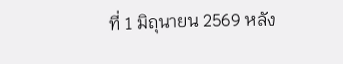ที่ 1 มิถุนายน 2569 หลัง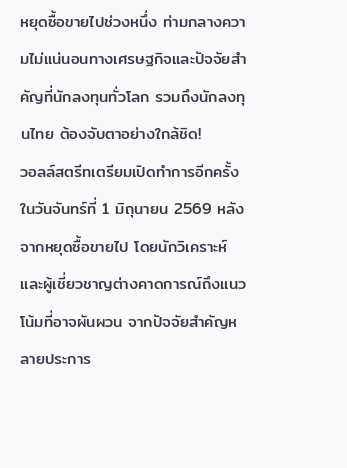หยุดซื้อขายไปช่วงหนึ่ง ท่ามกลางความไม่แน่นอนทางเศรษฐกิจและปัจจัยสำคัญที่นักลงทุนทั่วโลก รวมถึงนักลงทุนไทย ต้องจับตาอย่างใกล้ชิด!
วอลล์สตรีทเตรียมเปิดทำการอีกครั้งในวันจันทร์ที่ 1 มิถุนายน 2569 หลังจากหยุดซื้อขายไป โดยนักวิเคราะห์และผู้เชี่ยวชาญต่างคาดการณ์ถึงแนวโน้มที่อาจผันผวน จากปัจจัยสำคัญหลายประการ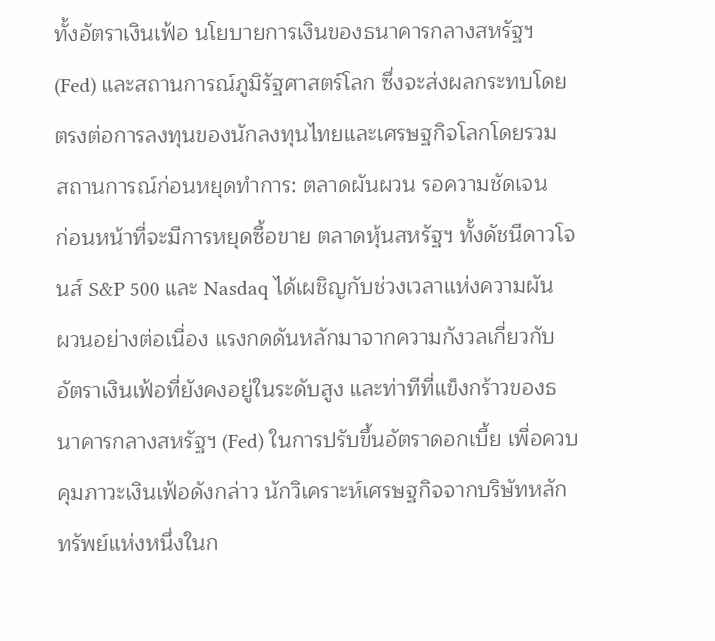ทั้งอัตราเงินเฟ้อ นโยบายการเงินของธนาคารกลางสหรัฐฯ (Fed) และสถานการณ์ภูมิรัฐศาสตร์โลก ซึ่งจะส่งผลกระทบโดยตรงต่อการลงทุนของนักลงทุนไทยและเศรษฐกิจโลกโดยรวม
สถานการณ์ก่อนหยุดทำการ: ตลาดผันผวน รอความชัดเจน
ก่อนหน้าที่จะมีการหยุดซื้อขาย ตลาดหุ้นสหรัฐฯ ทั้งดัชนีดาวโจนส์ S&P 500 และ Nasdaq ได้เผชิญกับช่วงเวลาแห่งความผันผวนอย่างต่อเนื่อง แรงกดดันหลักมาจากความกังวลเกี่ยวกับอัตราเงินเฟ้อที่ยังคงอยู่ในระดับสูง และท่าทีที่แข็งกร้าวของธนาคารกลางสหรัฐฯ (Fed) ในการปรับขึ้นอัตราดอกเบี้ย เพื่อควบคุมภาวะเงินเฟ้อดังกล่าว นักวิเคราะห์เศรษฐกิจจากบริษัทหลักทรัพย์แห่งหนึ่งในก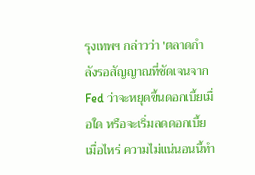รุงเทพฯ กล่าวว่า 'ตลาดกำลังรอสัญญาณที่ชัดเจนจาก Fed ว่าจะหยุดขึ้นดอกเบี้ยเมื่อใด หรือจะเริ่มลดดอกเบี้ยเมื่อไหร่ ความไม่แน่นอนนี้ทำ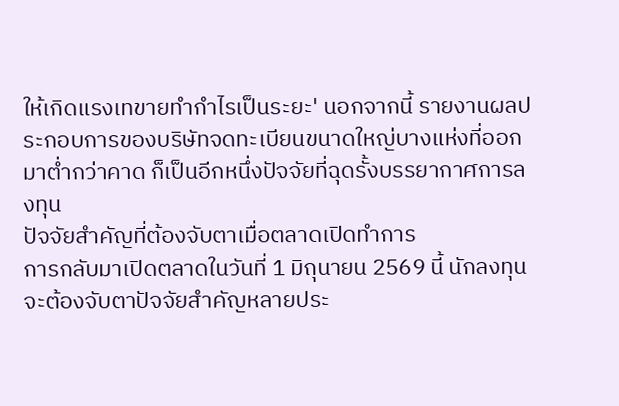ให้เกิดแรงเทขายทำกำไรเป็นระยะ' นอกจากนี้ รายงานผลประกอบการของบริษัทจดทะเบียนขนาดใหญ่บางแห่งที่ออกมาต่ำกว่าคาด ก็เป็นอีกหนึ่งปัจจัยที่ฉุดรั้งบรรยากาศการลงทุน
ปัจจัยสำคัญที่ต้องจับตาเมื่อตลาดเปิดทำการ
การกลับมาเปิดตลาดในวันที่ 1 มิถุนายน 2569 นี้ นักลงทุนจะต้องจับตาปัจจัยสำคัญหลายประ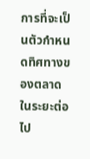การที่จะเป็นตัวกำหนดทิศทางของตลาดในระยะต่อไป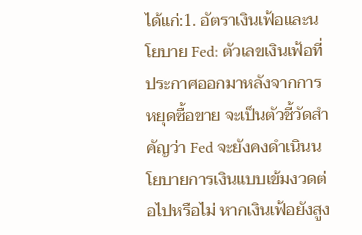ได้แก่:1. อัตราเงินเฟ้อและนโยบาย Fed: ตัวเลขเงินเฟ้อที่ประกาศออกมาหลังจากการหยุดซื้อขาย จะเป็นตัวชี้วัดสำคัญว่า Fed จะยังคงดำเนินนโยบายการเงินแบบเข้มงวดต่อไปหรือไม่ หากเงินเฟ้อยังสูง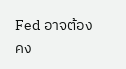Fed อาจต้องคง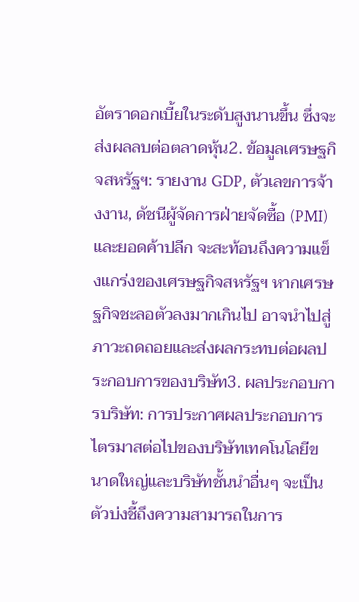อัตราดอกเบี้ยในระดับสูงนานขึ้น ซึ่งจะส่งผลลบต่อตลาดหุ้น2. ข้อมูลเศรษฐกิจสหรัฐฯ: รายงาน GDP, ตัวเลขการจ้างงาน, ดัชนีผู้จัดการฝ่ายจัดซื้อ (PMI) และยอดค้าปลีก จะสะท้อนถึงความแข็งแกร่งของเศรษฐกิจสหรัฐฯ หากเศรษฐกิจชะลอตัวลงมากเกินไป อาจนำไปสู่ภาวะถดถอยและส่งผลกระทบต่อผลประกอบการของบริษัท3. ผลประกอบการบริษัท: การประกาศผลประกอบการไตรมาสต่อไปของบริษัทเทคโนโลยีขนาดใหญ่และบริษัทชั้นนำอื่นๆ จะเป็นตัวบ่งชี้ถึงความสามารถในการ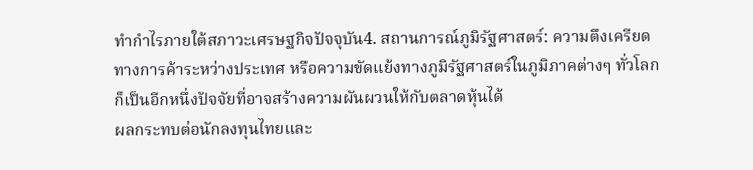ทำกำไรภายใต้สภาวะเศรษฐกิจปัจจุบัน4. สถานการณ์ภูมิรัฐศาสตร์: ความตึงเครียดทางการค้าระหว่างประเทศ หรือความขัดแย้งทางภูมิรัฐศาสตร์ในภูมิภาคต่างๆ ทั่วโลก ก็เป็นอีกหนึ่งปัจจัยที่อาจสร้างความผันผวนให้กับตลาดหุ้นได้
ผลกระทบต่อนักลงทุนไทยและ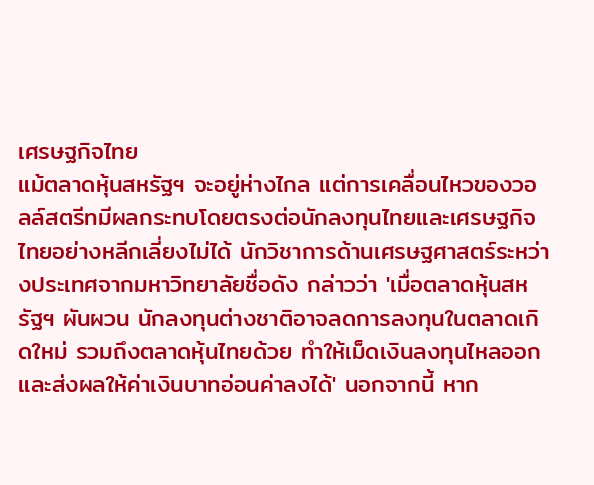เศรษฐกิจไทย
แม้ตลาดหุ้นสหรัฐฯ จะอยู่ห่างไกล แต่การเคลื่อนไหวของวอลล์สตรีทมีผลกระทบโดยตรงต่อนักลงทุนไทยและเศรษฐกิจไทยอย่างหลีกเลี่ยงไม่ได้ นักวิชาการด้านเศรษฐศาสตร์ระหว่างประเทศจากมหาวิทยาลัยชื่อดัง กล่าวว่า 'เมื่อตลาดหุ้นสหรัฐฯ ผันผวน นักลงทุนต่างชาติอาจลดการลงทุนในตลาดเกิดใหม่ รวมถึงตลาดหุ้นไทยด้วย ทำให้เม็ดเงินลงทุนไหลออกและส่งผลให้ค่าเงินบาทอ่อนค่าลงได้' นอกจากนี้ หาก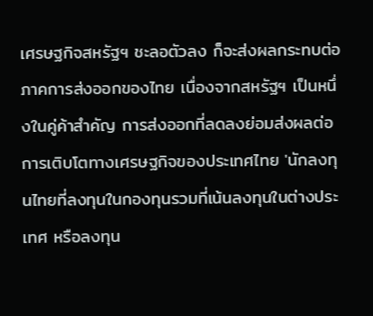เศรษฐกิจสหรัฐฯ ชะลอตัวลง ก็จะส่งผลกระทบต่อภาคการส่งออกของไทย เนื่องจากสหรัฐฯ เป็นหนึ่งในคู่ค้าสำคัญ การส่งออกที่ลดลงย่อมส่งผลต่อการเติบโตทางเศรษฐกิจของประเทศไทย 'นักลงทุนไทยที่ลงทุนในกองทุนรวมที่เน้นลงทุนในต่างประเทศ หรือลงทุน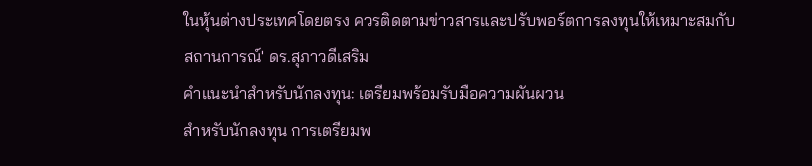ในหุ้นต่างประเทศโดยตรง ควรติดตามข่าวสารและปรับพอร์ตการลงทุนให้เหมาะสมกับสถานการณ์' ดร.สุภาวดีเสริม
คำแนะนำสำหรับนักลงทุน: เตรียมพร้อมรับมือความผันผวน
สำหรับนักลงทุน การเตรียมพ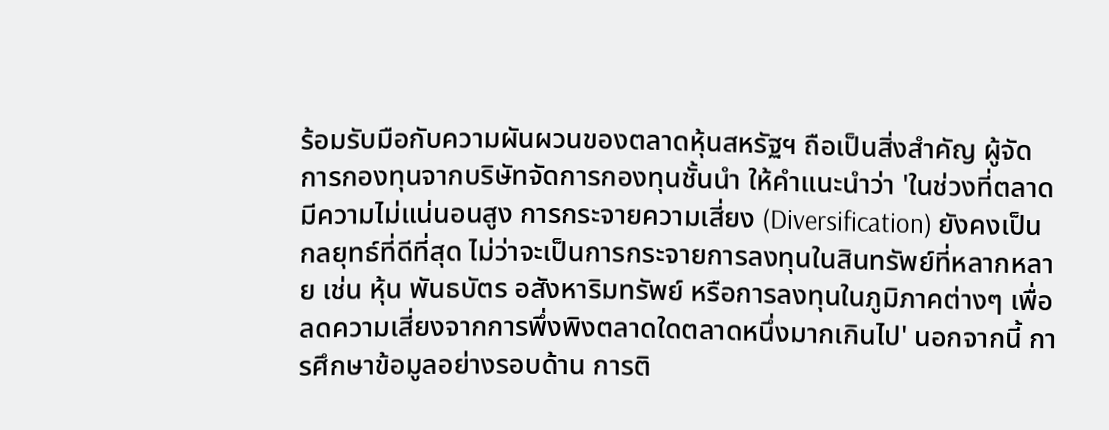ร้อมรับมือกับความผันผวนของตลาดหุ้นสหรัฐฯ ถือเป็นสิ่งสำคัญ ผู้จัดการกองทุนจากบริษัทจัดการกองทุนชั้นนำ ให้คำแนะนำว่า 'ในช่วงที่ตลาดมีความไม่แน่นอนสูง การกระจายความเสี่ยง (Diversification) ยังคงเป็นกลยุทธ์ที่ดีที่สุด ไม่ว่าจะเป็นการกระจายการลงทุนในสินทรัพย์ที่หลากหลาย เช่น หุ้น พันธบัตร อสังหาริมทรัพย์ หรือการลงทุนในภูมิภาคต่างๆ เพื่อลดความเสี่ยงจากการพึ่งพิงตลาดใดตลาดหนึ่งมากเกินไป' นอกจากนี้ การศึกษาข้อมูลอย่างรอบด้าน การติ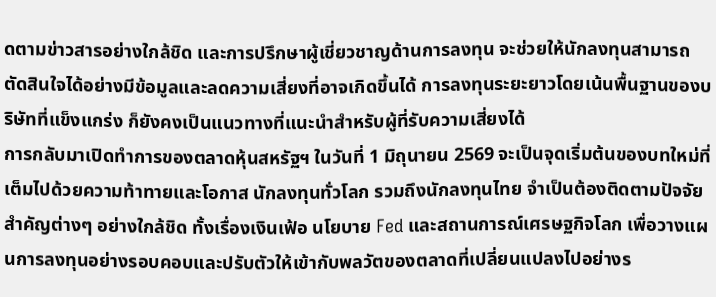ดตามข่าวสารอย่างใกล้ชิด และการปรึกษาผู้เชี่ยวชาญด้านการลงทุน จะช่วยให้นักลงทุนสามารถตัดสินใจได้อย่างมีข้อมูลและลดความเสี่ยงที่อาจเกิดขึ้นได้ การลงทุนระยะยาวโดยเน้นพื้นฐานของบริษัทที่แข็งแกร่ง ก็ยังคงเป็นแนวทางที่แนะนำสำหรับผู้ที่รับความเสี่ยงได้
การกลับมาเปิดทำการของตลาดหุ้นสหรัฐฯ ในวันที่ 1 มิถุนายน 2569 จะเป็นจุดเริ่มต้นของบทใหม่ที่เต็มไปด้วยความท้าทายและโอกาส นักลงทุนทั่วโลก รวมถึงนักลงทุนไทย จำเป็นต้องติดตามปัจจัยสำคัญต่างๆ อย่างใกล้ชิด ทั้งเรื่องเงินเฟ้อ นโยบาย Fed และสถานการณ์เศรษฐกิจโลก เพื่อวางแผนการลงทุนอย่างรอบคอบและปรับตัวให้เข้ากับพลวัตของตลาดที่เปลี่ยนแปลงไปอย่างร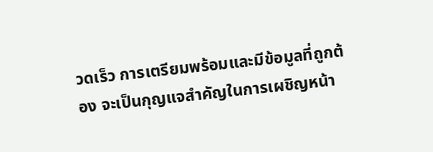วดเร็ว การเตรียมพร้อมและมีข้อมูลที่ถูกต้อง จะเป็นกุญแจสำคัญในการเผชิญหน้า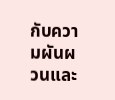กับความผันผวนและ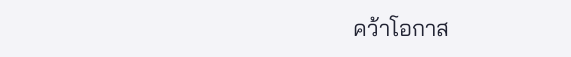คว้าโอกาส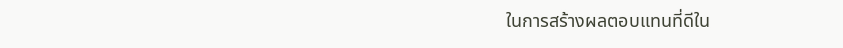ในการสร้างผลตอบแทนที่ดีใน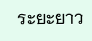ระยะยาว